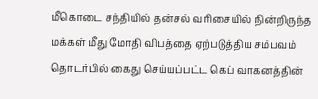மீகொடை சந்தியில் தன்சல் வரிசையில் நின்றிருந்த மக்கள் மீது மோதி விபத்தை ஏற்படுத்திய சம்பவம் தொடர்பில் கைது செய்யப்பட்ட கெப் வாகனத்தின்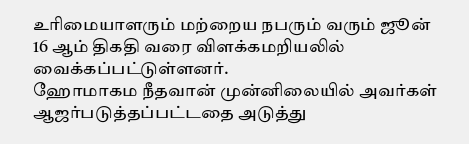உரிமையாளரும் மற்றைய நபரும் வரும் ஜூன் 16 ஆம் திகதி வரை விளக்கமறியலில் வைக்கப்பட்டுள்ளனர்.
ஹோமாகம நீதவான் முன்னிலையில் அவர்கள் ஆஜர்படுத்தப்பட்டதை அடுத்து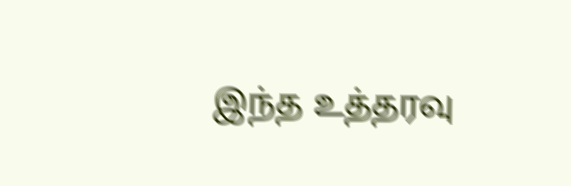இந்த உத்தரவு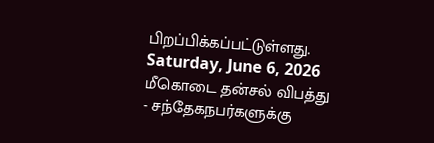பிறப்பிக்கப்பட்டுள்ளது.
Saturday, June 6, 2026
மீகொடை தன்சல் விபத்து - சந்தேகநபர்களுக்கு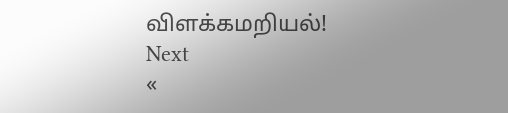விளக்கமறியல்!
Next
«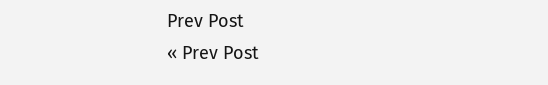Prev Post
« Prev Post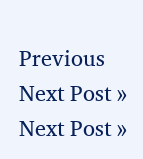Previous
Next Post »
Next Post »